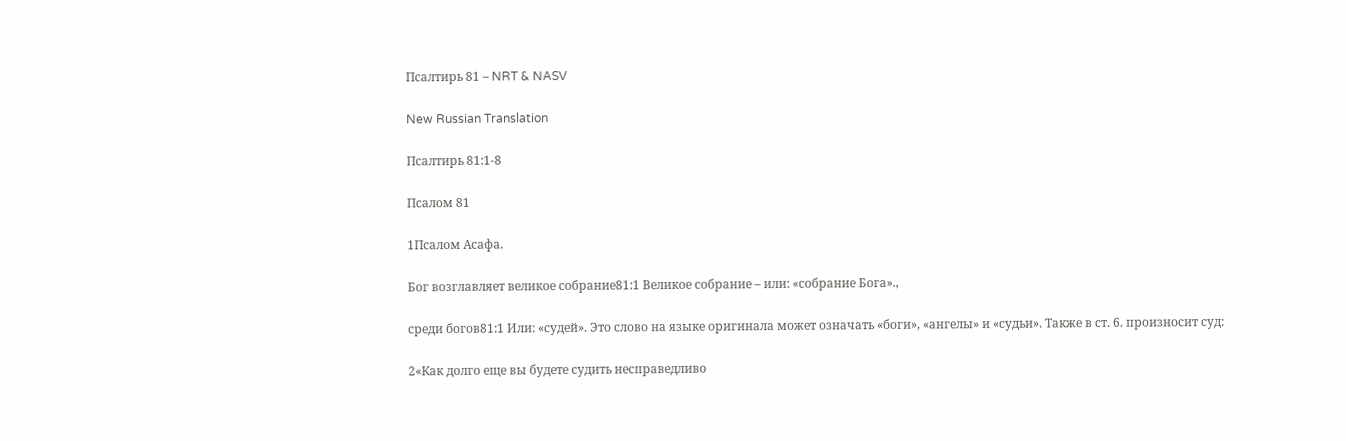Псалтирь 81 – NRT & NASV

New Russian Translation

Псалтирь 81:1-8

Псалом 81

1Псалом Асафа.

Бог возглавляет великое собрание81:1 Великое собрание – или: «собрание Бога».,

среди богов81:1 Или: «судей». Это слово на языке оригинала может означать «боги», «ангелы» и «судьи». Также в ст. 6. произносит суд:

2«Как долго еще вы будете судить несправедливо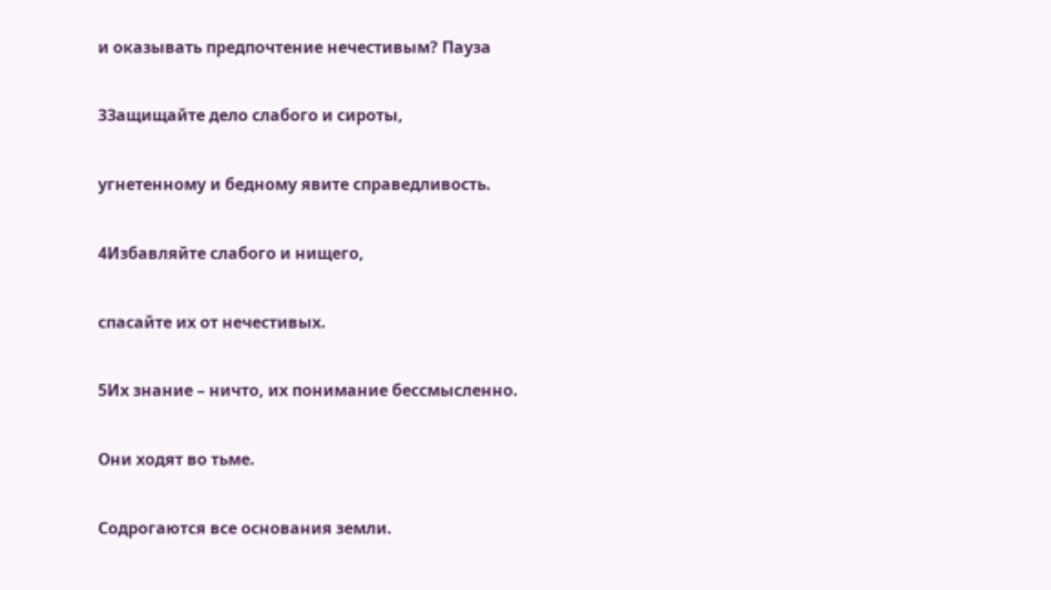и оказывать предпочтение нечестивым? Пауза

3Защищайте дело слабого и сироты,

угнетенному и бедному явите справедливость.

4Избавляйте слабого и нищего,

спасайте их от нечестивых.

5Их знание – ничто, их понимание бессмысленно.

Они ходят во тьме.

Содрогаются все основания земли.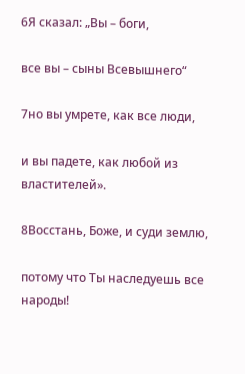6Я сказал: „Вы – боги,

все вы – сыны Всевышнего“

7но вы умрете, как все люди,

и вы падете, как любой из властителей».

8Восстань, Боже, и суди землю,

потому что Ты наследуешь все народы!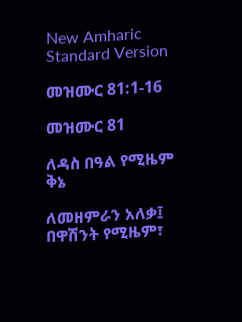New Amharic Standard Version

መዝሙር 81:1-16

መዝሙር 81

ለዳስ በዓል የሚዜም ቅኔ

ለመዘምራን አለቃ፤ በዋሽንት የሚዜም፣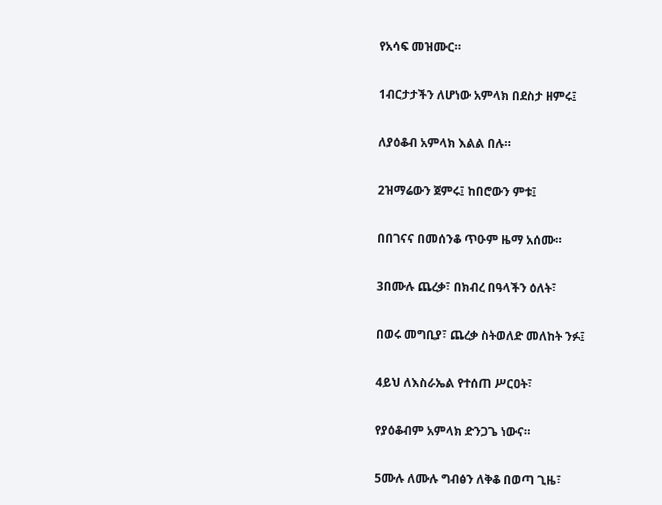የአሳፍ መዝሙር።

1ብርታታችን ለሆነው አምላክ በደስታ ዘምሩ፤

ለያዕቆብ አምላክ እልል በሉ።

2ዝማሬውን ጀምሩ፤ ከበሮውን ምቱ፤

በበገናና በመሰንቆ ጥዑም ዜማ አሰሙ።

3በሙሉ ጨረቃ፣ በክብረ በዓላችን ዕለት፣

በወሩ መግቢያ፣ ጨረቃ ስትወለድ መለከት ንፉ፤

4ይህ ለእስራኤል የተሰጠ ሥርዐት፣

የያዕቆብም አምላክ ድንጋጌ ነውና።

5ሙሉ ለሙሉ ግብፅን ለቅቆ በወጣ ጊዜ፣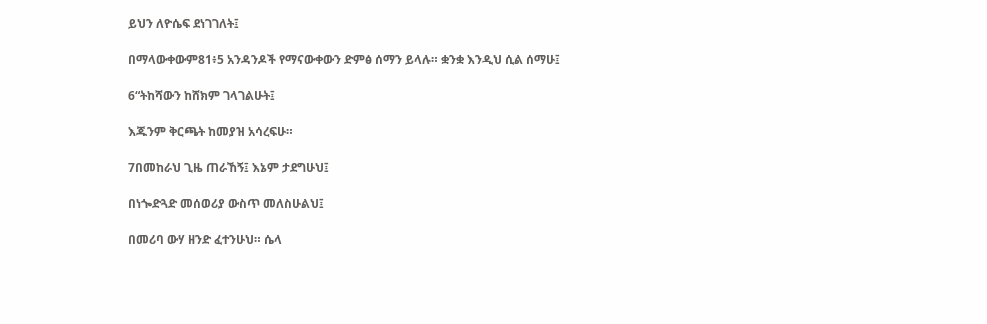ይህን ለዮሴፍ ደነገገለት፤

በማላውቀውም81፥5 አንዳንዶች የማናውቀውን ድምፅ ሰማን ይላሉ። ቋንቋ እንዲህ ሲል ሰማሁ፤

6“ትከሻውን ከሸክም ገላገልሁት፤

እጁንም ቅርጫት ከመያዝ አሳረፍሁ።

7በመከራህ ጊዜ ጠራኸኝ፤ እኔም ታደግሁህ፤

በነጐድጓድ መሰወሪያ ውስጥ መለስሁልህ፤

በመሪባ ውሃ ዘንድ ፈተንሁህ። ሴላ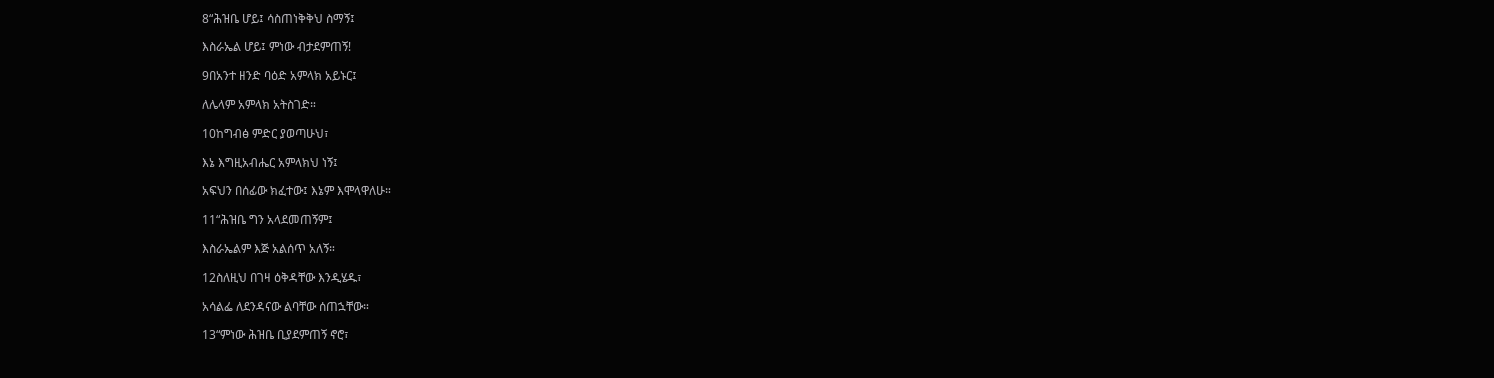8“ሕዝቤ ሆይ፤ ሳስጠነቅቅህ ስማኝ፤

እስራኤል ሆይ፤ ምነው ብታደምጠኝ!

9በአንተ ዘንድ ባዕድ አምላክ አይኑር፤

ለሌላም አምላክ አትስገድ።

10ከግብፅ ምድር ያወጣሁህ፣

እኔ እግዚአብሔር አምላክህ ነኝ፤

አፍህን በሰፊው ክፈተው፤ እኔም እሞላዋለሁ።

11“ሕዝቤ ግን አላደመጠኝም፤

እስራኤልም እጅ አልሰጥ አለኝ።

12ስለዚህ በገዛ ዕቅዳቸው እንዲሄዱ፣

አሳልፌ ለደንዳናው ልባቸው ሰጠኋቸው።

13“ምነው ሕዝቤ ቢያደምጠኝ ኖሮ፣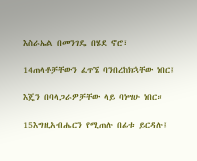እስራኤል በመንገዴ በሄደ ኖሮ፣

14ጠላቶቻቸውን ፈጥኜ ባንበረከክኋቸው ነበር፤

እጄን በባላጋራዎቻቸው ላይ ባነሣሁ ነበር።

15እግዚአብሔርን የሚጠሉ በፊቱ ይርዳሉ፤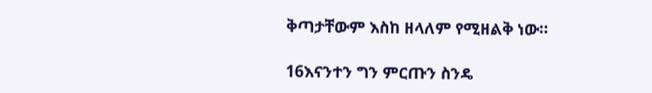ቅጣታቸውም እስከ ዘላለም የሚዘልቅ ነው።

16እናንተን ግን ምርጡን ስንዴ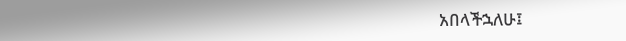አበላችኋለሁ፤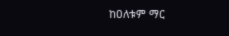ከዐለቱም ማር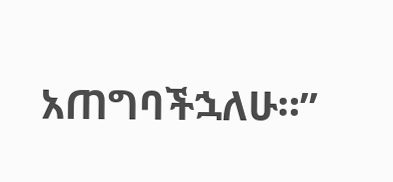አጠግባችኋለሁ።”